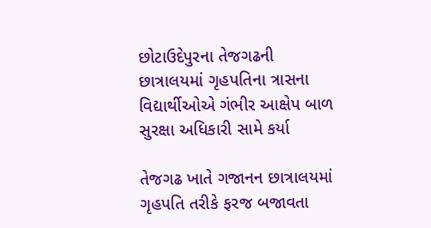છોટાઉદેપુરના તેજગઢની છાત્રાલયમાં ગૃહપતિના ત્રાસના વિદ્યાર્થીઓએ ગંભીર આક્ષેપ બાળ સુરક્ષા અધિકારી સામે કર્યા

તેજગઢ ખાતે ગજાનન છાત્રાલયમાં ગૃહપતિ તરીકે ફરજ બજાવતા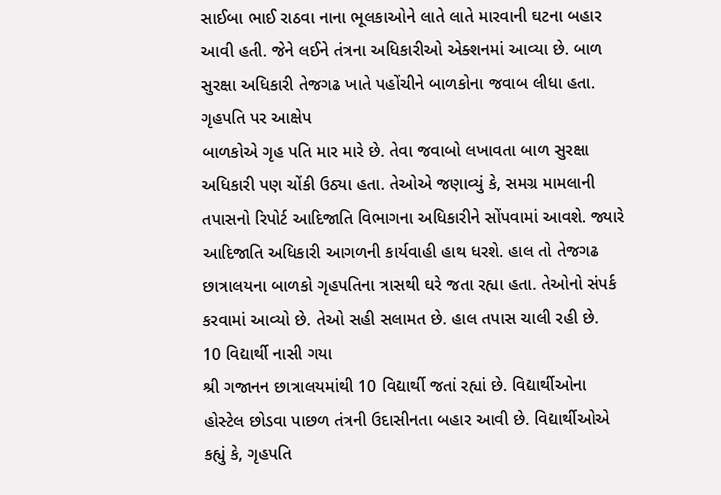સાઈબા ભાઈ રાઠવા નાના ભૂલકાઓને લાતે લાતે મારવાની ઘટના બહાર આવી હતી. જેને લઈને તંત્રના અધિકારીઓ એક્શનમાં આવ્યા છે. બાળ સુરક્ષા અધિકારી તેજગઢ ખાતે પહોંચીને બાળકોના જવાબ લીધા હતા.
ગૃહપતિ પર આક્ષેપ
બાળકોએ ગૃહ પતિ માર મારે છે. તેવા જવાબો લખાવતા બાળ સુરક્ષા અધિકારી પણ ચોંકી ઉઠ્યા હતા. તેઓએ જણાવ્યું કે, સમગ્ર મામલાની તપાસનો રિપોર્ટ આદિજાતિ વિભાગના અધિકારીને સોંપવામાં આવશે. જ્યારે આદિજાતિ અધિકારી આગળની કાર્યવાહી હાથ ધરશે. હાલ તો તેજગઢ છાત્રાલયના બાળકો ગૃહપતિના ત્રાસથી ઘરે જતા રહ્યા હતા. તેઓનો સંપર્ક કરવામાં આવ્યો છે. તેઓ સહી સલામત છે. હાલ તપાસ ચાલી રહી છે.
10 વિદ્યાર્થી નાસી ગયા
શ્રી ગજાનન છાત્રાલયમાંથી 10 વિદ્યાર્થી જતાં રહ્યાં છે. વિદ્યાર્થીઓના હોસ્ટેલ છોડવા પાછળ તંત્રની ઉદાસીનતા બહાર આવી છે. વિદ્યાર્થીઓએ કહ્યું કે, ગૃહપતિ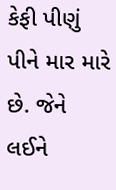કેફી પીણું પીને માર મારે છે. જેને લઈને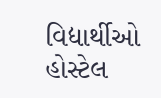વિદ્યાર્થીઓ હોસ્ટેલ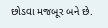છોડવા મજબૂર બને છે.